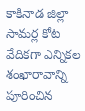కాకినాడ జిల్లా సామర్ల కోట వేదికగా ఎన్నికల శంఖారావాన్ని పూరించిన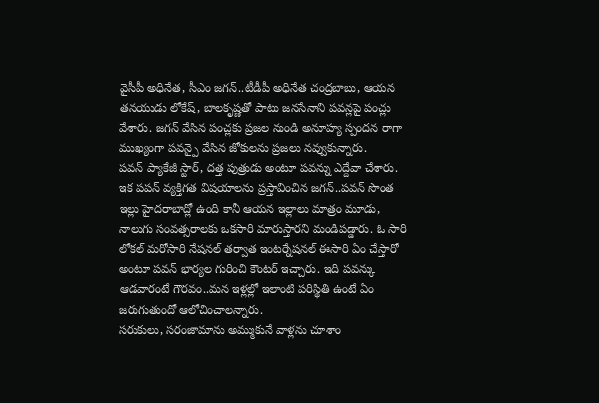వైసీపీ అధినేత, సీఎం జగన్..టీడీపీ అధినేత చంద్రబాబు, ఆయన తనయుడు లోకేష్, బాలకృష్ణతో పాటు జనసేనాని పవన్లపై పంచ్లు వేశారు. జగన్ వేసిన పంచ్లకు ప్రజల నుండి అనూహ్య స్పందన రాగా ముఖ్యంగా పవన్పై వేసిన జోకులను ప్రజలు నవ్వుకున్నారు.
పవన్ ప్యాకేజీ స్టార్, దత్త పుత్రుడు అంటూ పవన్ను ఎద్దేవా చేశారు. ఇక పపన్ వ్యక్తిగత విషయాలను ప్రస్తావించిన జగన్..పవన్ సొంత ఇల్లు హైదరాబాద్లో ఉంది కానీ ఆయన ఇల్లాలు మాత్రం మూడు, నాలుగు సంవత్సరాలకు ఒకసారి మారుస్తారని మండిపడ్డారు. ఓ సారి లోకల్ మరోసారి నేషనల్ తర్వాత ఇంటర్నేషనల్ ఈసారి ఏం చేస్తారో అంటూ పవన్ భార్యల గురించి కౌంటర్ ఇచ్చారు. ఇది పవన్కు ఆడవారంటే గౌరవం..మన ఇళ్లల్లో ఇలాంటి పరిస్థితి ఉంటే ఏం జరుగుతుందో ఆలోచించాలన్నారు.
సరుకులు, సరంజామాను అమ్ముకునే వాళ్లను చూశాం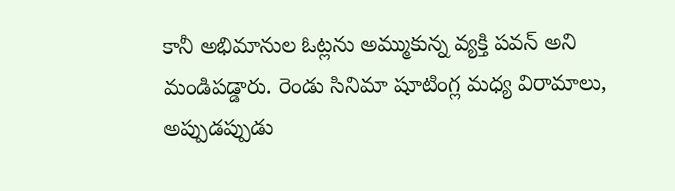కానీ అభిమానుల ఓట్లను అమ్ముకున్న వ్యక్తి పవన్ అని మండిపడ్డారు. రెండు సినిమా షూటింగ్ల మధ్య విరామాలు, అప్పుడప్పుడు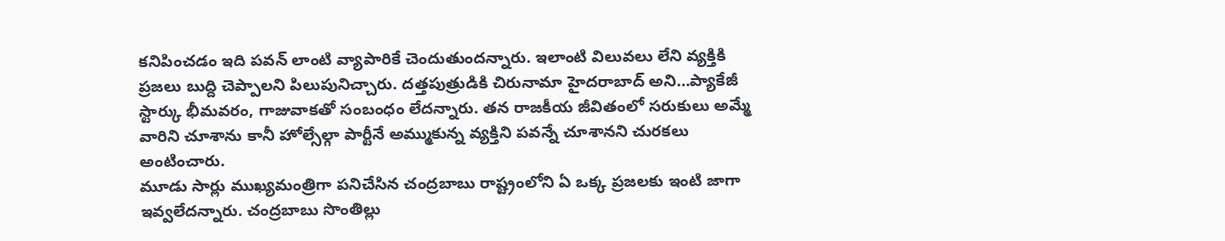కనిపించడం ఇది పవన్ లాంటి వ్యాపారికే చెందుతుందన్నారు. ఇలాంటి విలువలు లేని వ్యక్తికి ప్రజలు బుద్ది చెప్పాలని పిలుపునిచ్చారు. దత్తపుత్రుడికి చిరునామా హైదరాబాద్ అని…ప్యాకేజీ స్టార్కు భీమవరం, గాజువాకతో సంబంధం లేదన్నారు. తన రాజకీయ జీవితంలో సరుకులు అమ్మే వారిని చూశాను కానీ హోల్సేల్గా పార్టీనే అమ్ముకున్న వ్యక్తిని పవన్నే చూశానని చురకలు అంటించారు.
మూడు సార్లు ముఖ్యమంత్రిగా పనిచేసిన చంద్రబాబు రాష్ట్రంలోని ఏ ఒక్క ప్రజలకు ఇంటి జాగా ఇవ్వలేదన్నారు. చంద్రబాబు సొంతిల్లు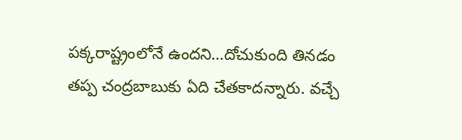పక్కరాష్ట్రంలోనే ఉందని…దోచుకుంది తినడం తప్ప చంద్రబాబుకు ఏది చేతకాదన్నారు. వచ్చే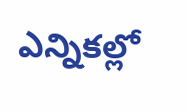ఎన్నికల్లో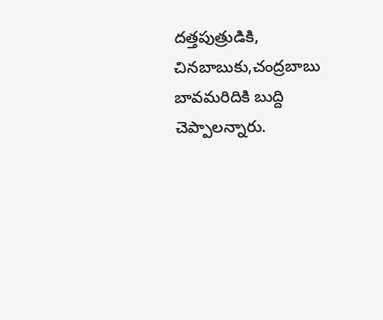దత్తపుత్రుడికి, చినబాబుకు,చంద్రబాబు బావమరిదికి బుద్ది చెప్పాలన్నారు.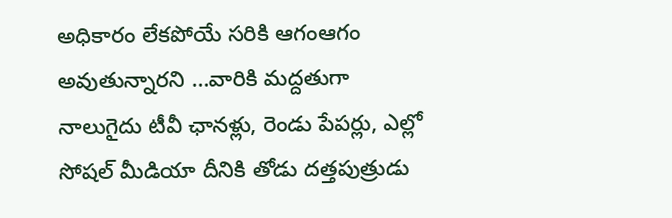అధికారం లేకపోయే సరికి ఆగంఆగం అవుతున్నారని …వారికి మద్దతుగా నాలుగైదు టీవీ ఛానళ్లు, రెండు పేపర్లు, ఎల్లో సోషల్ మీడియా దీనికి తోడు దత్తపుత్రుడు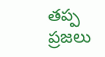తప్ప ప్రజలు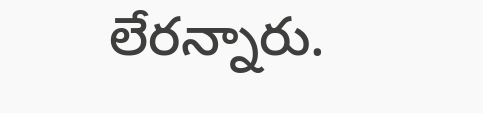లేరన్నారు.